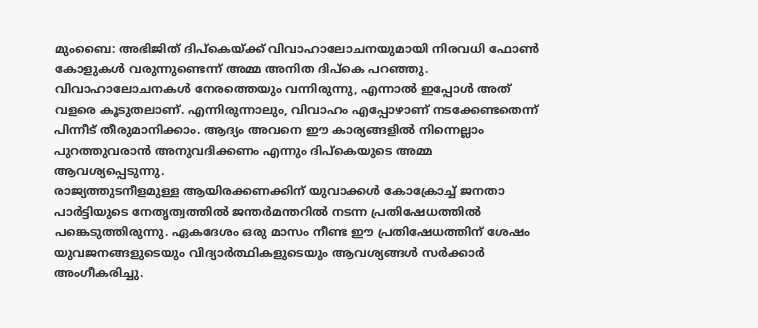മുംബൈ: അഭിജിത് ദിപ്കെയ്ക്ക് വിവാഹാലോചനയുമായി നിരവധി ഫോൺ കോളുകൾ വരുന്നുണ്ടെന്ന് അമ്മ അനിത ദിപ്കെ പറഞ്ഞു. വിവാഹാലോചനകൾ നേരത്തെയും വന്നിരുന്നു, എന്നാൽ ഇപ്പോൾ അത് വളരെ കൂടുതലാണ്. എന്നിരുന്നാലും, വിവാഹം എപ്പോഴാണ് നടക്കേണ്ടതെന്ന് പിന്നീട് തീരുമാനിക്കാം. ആദ്യം അവനെ ഈ കാര്യങ്ങളിൽ നിന്നെല്ലാം പുറത്തുവരാൻ അനുവദിക്കണം എന്നും ദിപ്കെയുടെ അമ്മ ആവശ്യപ്പെടുന്നു.
രാജ്യത്തുടനീളമുള്ള ആയിരക്കണക്കിന് യുവാക്കൾ കോക്രോച്ച് ജനതാ പാർട്ടിയുടെ നേതൃത്വത്തിൽ ജന്തർമന്തറിൽ നടന്ന പ്രതിഷേധത്തിൽ പങ്കെടുത്തിരുന്നു. ഏകദേശം ഒരു മാസം നീണ്ട ഈ പ്രതിഷേധത്തിന് ശേഷം യുവജനങ്ങളുടെയും വിദ്യാർത്ഥികളുടെയും ആവശ്യങ്ങൾ സർക്കാർ അംഗീകരിച്ചു.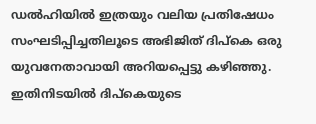ഡൽഹിയിൽ ഇത്രയും വലിയ പ്രതിഷേധം സംഘടിപ്പിച്ചതിലൂടെ അഭിജിത് ദിപ്കെ ഒരു യുവനേതാവായി അറിയപ്പെട്ടു കഴിഞ്ഞു. ഇതിനിടയിൽ ദിപ്കെയുടെ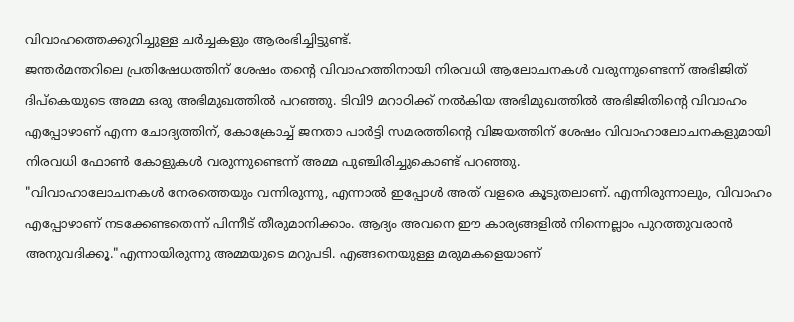വിവാഹത്തെക്കുറിച്ചുള്ള ചർച്ചകളും ആരംഭിച്ചിട്ടുണ്ട്.
ജന്തർമന്തറിലെ പ്രതിഷേധത്തിന് ശേഷം തന്റെ വിവാഹത്തിനായി നിരവധി ആലോചനകൾ വരുന്നുണ്ടെന്ന് അഭിജിത് ദിപ്കെയുടെ അമ്മ ഒരു അഭിമുഖത്തിൽ പറഞ്ഞു. ടിവി9 മറാഠിക്ക് നൽകിയ അഭിമുഖത്തിൽ അഭിജിതിന്റെ വിവാഹം എപ്പോഴാണ് എന്ന ചോദ്യത്തിന്, കോക്രോച്ച് ജനതാ പാർട്ടി സമരത്തിന്റെ വിജയത്തിന് ശേഷം വിവാഹാലോചനകളുമായി നിരവധി ഫോൺ കോളുകൾ വരുന്നുണ്ടെന്ന് അമ്മ പുഞ്ചിരിച്ചുകൊണ്ട് പറഞ്ഞു.
"വിവാഹാലോചനകൾ നേരത്തെയും വന്നിരുന്നു, എന്നാൽ ഇപ്പോൾ അത് വളരെ കൂടുതലാണ്. എന്നിരുന്നാലും, വിവാഹം എപ്പോഴാണ് നടക്കേണ്ടതെന്ന് പിന്നീട് തീരുമാനിക്കാം. ആദ്യം അവനെ ഈ കാര്യങ്ങളിൽ നിന്നെല്ലാം പുറത്തുവരാൻ അനുവദിക്കൂ."എന്നായിരുന്നു അമ്മയുടെ മറുപടി. എങ്ങനെയുള്ള മരുമകളെയാണ്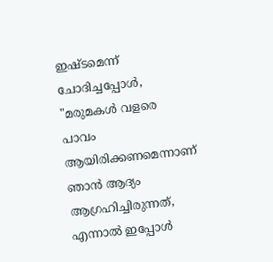ഇഷ്ടമെന്ന് ചോദിച്ചപ്പോൾ, "മരുമകൾ വളരെ പാവം ആയിരിക്കണമെന്നാണ് ഞാൻ ആദ്യം ആഗ്രഹിച്ചിരുന്നത്, എന്നാൽ ഇപ്പോൾ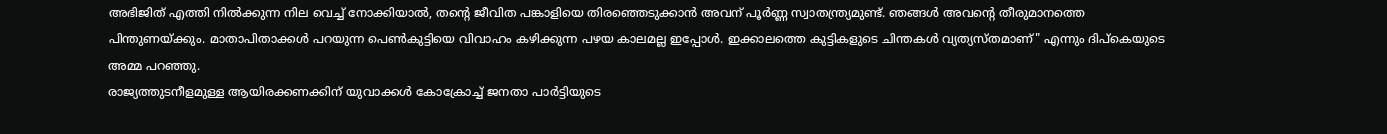അഭിജിത് എത്തി നിൽക്കുന്ന നില വെച്ച് നോക്കിയാൽ, തന്റെ ജീവിത പങ്കാളിയെ തിരഞ്ഞെടുക്കാൻ അവന് പൂർണ്ണ സ്വാതന്ത്ര്യമുണ്ട്. ഞങ്ങൾ അവന്റെ തീരുമാനത്തെ പിന്തുണയ്ക്കും. മാതാപിതാക്കൾ പറയുന്ന പെൺകുട്ടിയെ വിവാഹം കഴിക്കുന്ന പഴയ കാലമല്ല ഇപ്പോൾ. ഇക്കാലത്തെ കുട്ടികളുടെ ചിന്തകൾ വ്യത്യസ്തമാണ്" എന്നും ദിപ്കെയുടെ അമ്മ പറഞ്ഞു.
രാജ്യത്തുടനീളമുള്ള ആയിരക്കണക്കിന് യുവാക്കൾ കോക്രോച്ച് ജനതാ പാർട്ടിയുടെ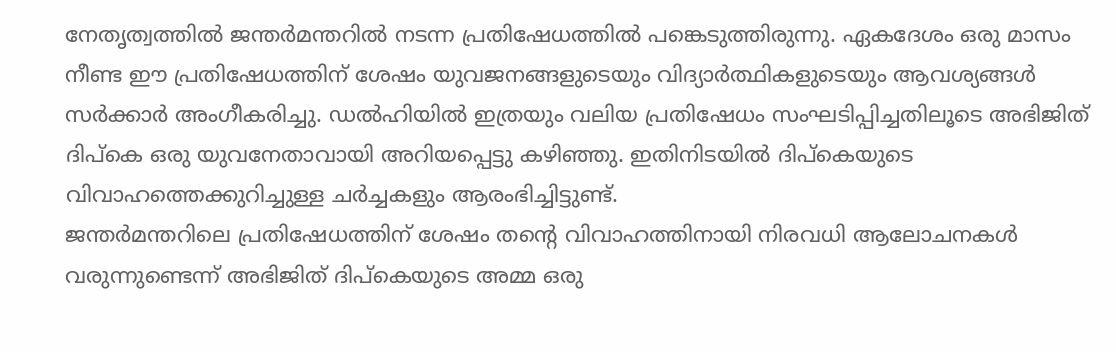നേതൃത്വത്തിൽ ജന്തർമന്തറിൽ നടന്ന പ്രതിഷേധത്തിൽ പങ്കെടുത്തിരുന്നു. ഏകദേശം ഒരു മാസം നീണ്ട ഈ പ്രതിഷേധത്തിന് ശേഷം യുവജനങ്ങളുടെയും വിദ്യാർത്ഥികളുടെയും ആവശ്യങ്ങൾ സർക്കാർ അംഗീകരിച്ചു. ഡൽഹിയിൽ ഇത്രയും വലിയ പ്രതിഷേധം സംഘടിപ്പിച്ചതിലൂടെ അഭിജിത് ദിപ്കെ ഒരു യുവനേതാവായി അറിയപ്പെട്ടു കഴിഞ്ഞു. ഇതിനിടയിൽ ദിപ്കെയുടെ വിവാഹത്തെക്കുറിച്ചുള്ള ചർച്ചകളും ആരംഭിച്ചിട്ടുണ്ട്.
ജന്തർമന്തറിലെ പ്രതിഷേധത്തിന് ശേഷം തന്റെ വിവാഹത്തിനായി നിരവധി ആലോചനകൾ വരുന്നുണ്ടെന്ന് അഭിജിത് ദിപ്കെയുടെ അമ്മ ഒരു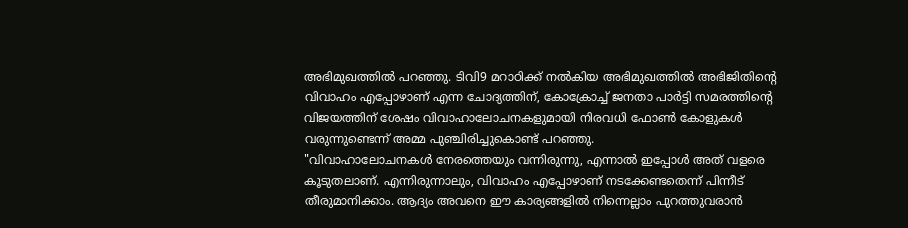അഭിമുഖത്തിൽ പറഞ്ഞു. ടിവി9 മറാഠിക്ക് നൽകിയ അഭിമുഖത്തിൽ അഭിജിതിന്റെ വിവാഹം എപ്പോഴാണ് എന്ന ചോദ്യത്തിന്, കോക്രോച്ച് ജനതാ പാർട്ടി സമരത്തിന്റെ വിജയത്തിന് ശേഷം വിവാഹാലോചനകളുമായി നിരവധി ഫോൺ കോളുകൾ വരുന്നുണ്ടെന്ന് അമ്മ പുഞ്ചിരിച്ചുകൊണ്ട് പറഞ്ഞു.
"വിവാഹാലോചനകൾ നേരത്തെയും വന്നിരുന്നു, എന്നാൽ ഇപ്പോൾ അത് വളരെ കൂടുതലാണ്. എന്നിരുന്നാലും, വിവാഹം എപ്പോഴാണ് നടക്കേണ്ടതെന്ന് പിന്നീട് തീരുമാനിക്കാം. ആദ്യം അവനെ ഈ കാര്യങ്ങളിൽ നിന്നെല്ലാം പുറത്തുവരാൻ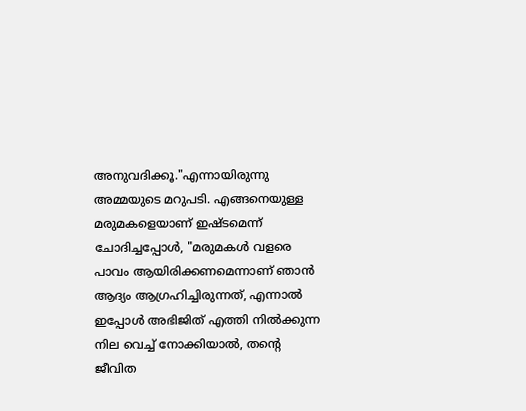അനുവദിക്കൂ."എന്നായിരുന്നു അമ്മയുടെ മറുപടി. എങ്ങനെയുള്ള മരുമകളെയാണ് ഇഷ്ടമെന്ന് ചോദിച്ചപ്പോൾ, "മരുമകൾ വളരെ പാവം ആയിരിക്കണമെന്നാണ് ഞാൻ ആദ്യം ആഗ്രഹിച്ചിരുന്നത്, എന്നാൽ ഇപ്പോൾ അഭിജിത് എത്തി നിൽക്കുന്ന നില വെച്ച് നോക്കിയാൽ, തന്റെ ജീവിത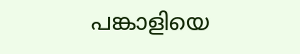പങ്കാളിയെ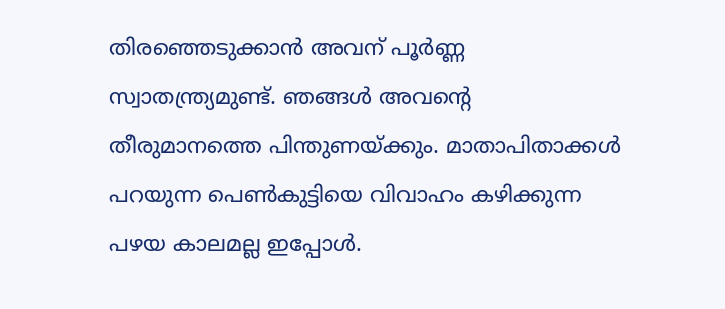തിരഞ്ഞെടുക്കാൻ അവന് പൂർണ്ണ സ്വാതന്ത്ര്യമുണ്ട്. ഞങ്ങൾ അവന്റെ തീരുമാനത്തെ പിന്തുണയ്ക്കും. മാതാപിതാക്കൾ പറയുന്ന പെൺകുട്ടിയെ വിവാഹം കഴിക്കുന്ന പഴയ കാലമല്ല ഇപ്പോൾ.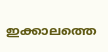ഇക്കാലത്തെ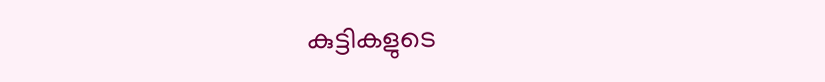കുട്ടികളുടെ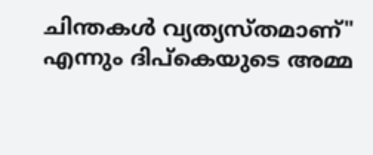ചിന്തകൾ വ്യത്യസ്തമാണ്" എന്നും ദിപ്കെയുടെ അമ്മ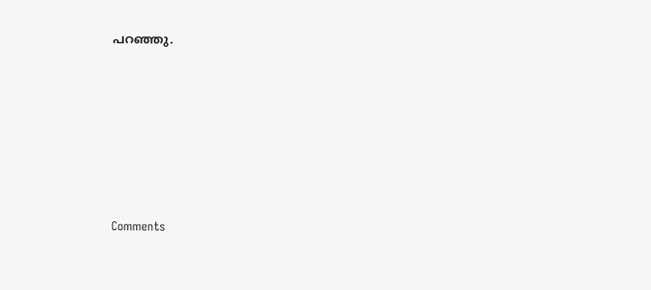പറഞ്ഞു.







Comments